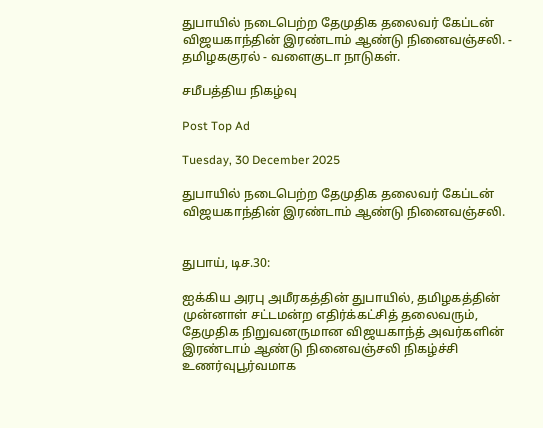துபாயில் நடைபெற்ற தேமுதிக தலைவர் கேப்டன் விஜயகாந்தின் இரண்டாம் ஆண்டு நினைவஞ்சலி. - தமிழககுரல் - வளைகுடா நாடுகள்.

சமீபத்திய நிகழ்வு

Post Top Ad

Tuesday, 30 December 2025

துபாயில் நடைபெற்ற தேமுதிக தலைவர் கேப்டன் விஜயகாந்தின் இரண்டாம் ஆண்டு நினைவஞ்சலி.


துபாய், டிச.30:

ஐக்கிய அரபு அமீரகத்தின் துபாயில், தமிழகத்தின் முன்னாள் சட்டமன்ற எதிர்க்கட்சித் தலைவரும், தேமுதிக நிறுவனருமான விஜயகாந்த் அவர்களின் இரண்டாம் ஆண்டு நினைவஞ்சலி நிகழ்ச்சி உணர்வுபூர்வமாக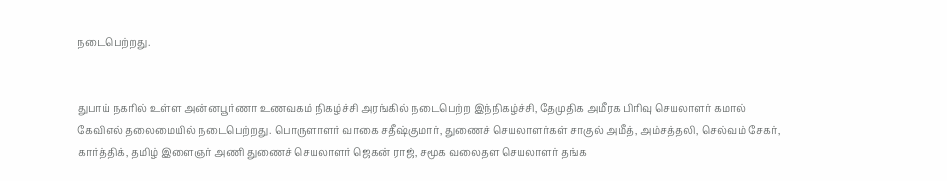நடைபெற்றது.


துபாய் நகரில் உள்ள அன்னபூர்ணா உணவகம் நிகழ்ச்சி அரங்கில் நடைபெற்ற இந்நிகழ்ச்சி, தேமுதிக அமீரக பிரிவு செயலாளர் கமால் கேவிஎல் தலைமையில் நடைபெற்றது. பொருளாளர் வாகை சதீஷ்குமார், துணைச் செயலாளர்கள் சாகுல் அமீத், அம்சத்தலி, செல்வம் சேகர், கார்த்திக், தமிழ் இளைஞர் அணி துணைச் செயலாளர் ஜெகன் ராஜ், சமூக வலைதள செயலாளர் தங்க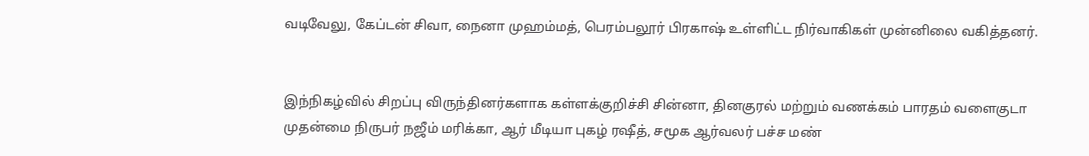வடிவேலு, கேப்டன் சிவா, நைனா முஹம்மத், பெரம்பலூர் பிரகாஷ் உள்ளிட்ட நிர்வாகிகள் முன்னிலை வகித்தனர்.


இந்நிகழ்வில் சிறப்பு விருந்தினர்களாக கள்ளக்குறிச்சி சின்னா, தினகுரல் மற்றும் வணக்கம் பாரதம் வளைகுடா முதன்மை நிருபர் நஜீம் மரிக்கா, ஆர் மீடியா புகழ் ரஷீத், சமூக ஆர்வலர் பச்ச மண்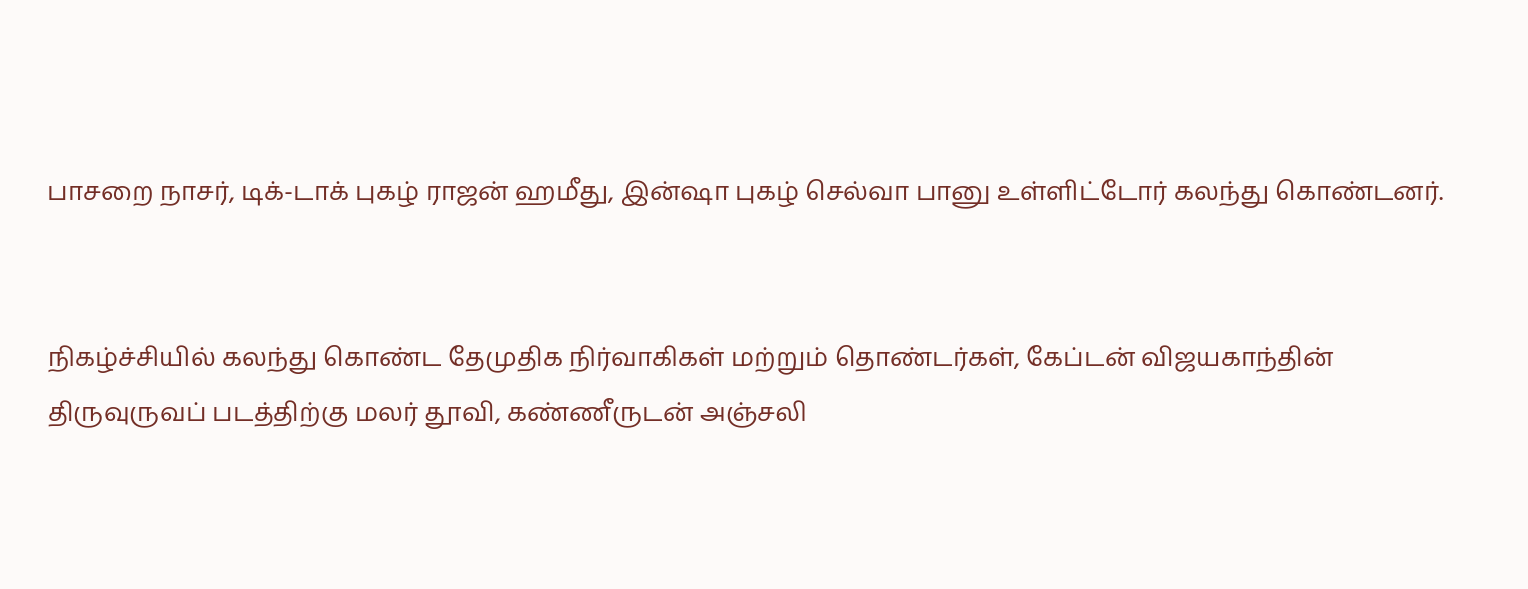பாசறை நாசர், டிக்-டாக் புகழ் ராஜன் ஹமீது, இன்ஷா புகழ் செல்வா பானு உள்ளிட்டோர் கலந்து கொண்டனர்.


நிகழ்ச்சியில் கலந்து கொண்ட தேமுதிக நிர்வாகிகள் மற்றும் தொண்டர்கள், கேப்டன் விஜயகாந்தின் திருவுருவப் படத்திற்கு மலர் தூவி, கண்ணீருடன் அஞ்சலி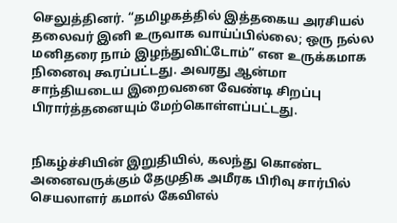செலுத்தினர். “தமிழகத்தில் இத்தகைய அரசியல் தலைவர் இனி உருவாக வாய்ப்பில்லை; ஒரு நல்ல மனிதரை நாம் இழந்துவிட்டோம்” என உருக்கமாக நினைவு கூரப்பட்டது. அவரது ஆன்மா சாந்தியடைய இறைவனை வேண்டி சிறப்பு பிரார்த்தனையும் மேற்கொள்ளப்பட்டது.


நிகழ்ச்சியின் இறுதியில், கலந்து கொண்ட அனைவருக்கும் தேமுதிக அமீரக பிரிவு சார்பில் செயலாளர் கமால் கேவிஎல்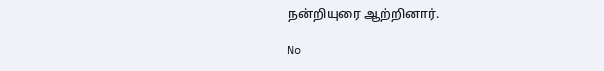நன்றியுரை ஆற்றினார்.

No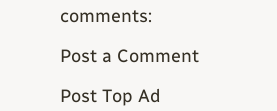comments:

Post a Comment

Post Top Ad